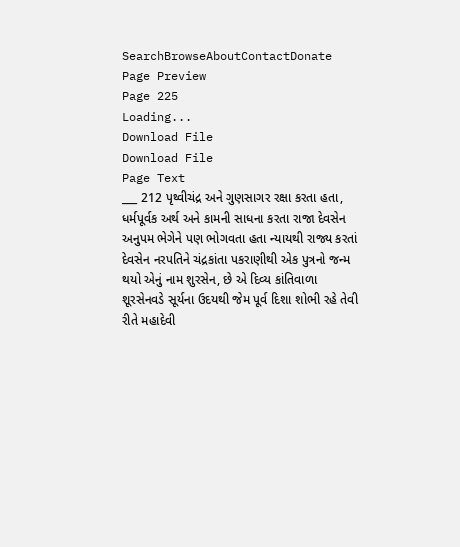SearchBrowseAboutContactDonate
Page Preview
Page 225
Loading...
Download File
Download File
Page Text
___ 212 પૃથ્વીચંદ્ર અને ગુણસાગર રક્ષા કરતા હતા, ધર્મપૂર્વક અર્થ અને કામની સાધના કરતા રાજા દેવસેન અનુપમ ભેગેને પણ ભોગવતા હતા ન્યાયથી રાજ્ય કરતાં દેવસેન નરપતિને ચંદ્રકાંતા પકરાણીથી એક પુત્રનો જન્મ થયો એનું નામ શુરસેન, છે એ દિવ્ય કાંતિવાળા શૂરસેનવડે સૂર્યના ઉદયથી જેમ પૂર્વ દિશા શોભી રહે તેવી રીતે મહાદેવી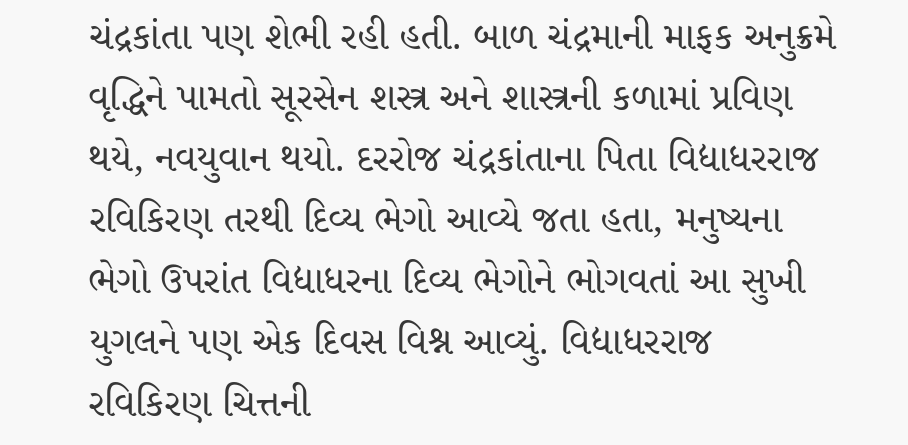ચંદ્રકાંતા પણ શેભી રહી હતી. બાળ ચંદ્રમાની માફક અનુક્રમે વૃદ્ધિને પામતો સૂરસેન શસ્ત્ર અને શાસ્ત્રની કળામાં પ્રવિણ થયે, નવયુવાન થયો. દરરોજ ચંદ્રકાંતાના પિતા વિદ્યાધરરાજ રવિકિરણ તરથી દિવ્ય ભેગો આવ્યે જતા હતા, મનુષ્યના ભેગો ઉપરાંત વિદ્યાધરના દિવ્ય ભેગોને ભોગવતાં આ સુખી યુગલને પણ એક દિવસ વિશ્ન આવ્યું. વિદ્યાધરરાજ રવિકિરણ ચિત્તની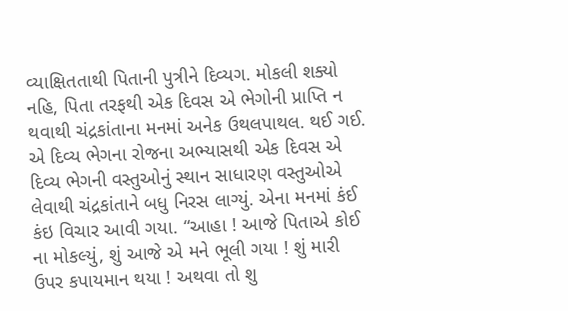વ્યાક્ષિતતાથી પિતાની પુત્રીને દિવ્યગ. મોકલી શક્યો નહિ, પિતા તરફથી એક દિવસ એ ભેગોની પ્રાપ્તિ ન થવાથી ચંદ્રકાંતાના મનમાં અનેક ઉથલપાથલ. થઈ ગઈ. એ દિવ્ય ભેગના રોજના અભ્યાસથી એક દિવસ એ દિવ્ય ભેગની વસ્તુઓનું સ્થાન સાધારણ વસ્તુઓએ લેવાથી ચંદ્રકાંતાને બધુ નિરસ લાગ્યું. એના મનમાં કંઈ કંઇ વિચાર આવી ગયા. “આહા ! આજે પિતાએ કોઈ ના મોકલ્યું, શું આજે એ મને ભૂલી ગયા ! શું મારી ઉપર કપાયમાન થયા ! અથવા તો શુ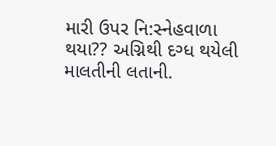મારી ઉપર નિ:સ્નેહવાળા થયા?? અગ્નિથી દગ્ધ થયેલી માલતીની લતાની.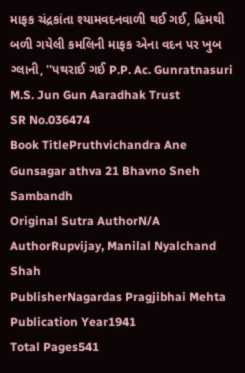માફક ચંદ્રકાંતા શ્યામવદનવાળી થઈ ગઈ, હિમથી બળી ગયેલી કમલિની માફક એના વદન પર ખુબ ગ્લાની, ''પથરાઈ ગઈ P.P. Ac. Gunratnasuri M.S. Jun Gun Aaradhak Trust
SR No.036474
Book TitlePruthvichandra Ane Gunsagar athva 21 Bhavno Sneh Sambandh
Original Sutra AuthorN/A
AuthorRupvijay, Manilal Nyalchand Shah
PublisherNagardas Pragjibhai Mehta
Publication Year1941
Total Pages541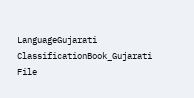LanguageGujarati
ClassificationBook_Gujarati
File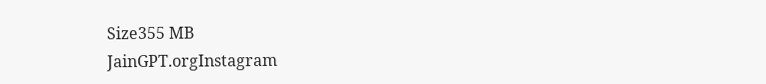Size355 MB
JainGPT.orgInstagram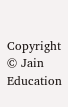Copyright © Jain Education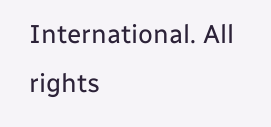International. All rights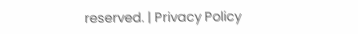reserved. | Privacy Policy